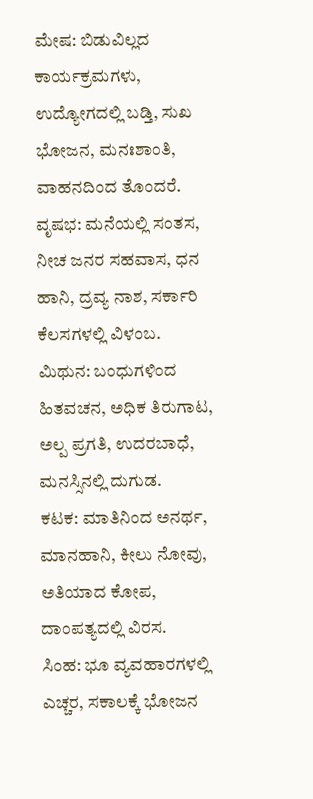ಮೇಷ: ಬಿಡುವಿಲ್ಲದ ಕಾರ್ಯಕ್ರಮಗಳು, ಉದ್ಯೋಗದಲ್ಲಿ ಬಡ್ತಿ, ಸುಖ ಭೋಜನ, ಮನಃಶಾಂತಿ, ವಾಹನದಿಂದ ತೊಂದರೆ.
ವೃಷಭ: ಮನೆಯಲ್ಲಿ ಸಂತಸ, ನೀಚ ಜನರ ಸಹವಾಸ, ಧನ ಹಾನಿ, ದ್ರವ್ಯ ನಾಶ, ಸರ್ಕಾರಿ ಕೆಲಸಗಳಲ್ಲಿ ವಿಳಂಬ.
ಮಿಥುನ: ಬಂಧುಗಳಿಂದ ಹಿತವಚನ, ಅಧಿಕ ತಿರುಗಾಟ, ಅಲ್ಪ ಪ್ರಗತಿ, ಉದರಬಾಧೆ, ಮನಸ್ಸಿನಲ್ಲಿ ದುಗುಡ.
ಕಟಕ: ಮಾತಿನಿಂದ ಅನರ್ಥ, ಮಾನಹಾನಿ, ಕೀಲು ನೋವು, ಅತಿಯಾದ ಕೋಪ, ದಾಂಪತ್ಯದಲ್ಲಿ ವಿರಸ.
ಸಿಂಹ: ಭೂ ವ್ಯವಹಾರಗಳಲ್ಲಿ ಎಚ್ಚರ, ಸಕಾಲಕ್ಕೆ ಭೋಜನ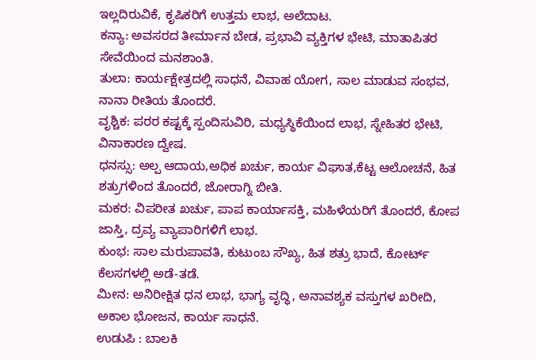ಇಲ್ಲದಿರುವಿಕೆ, ಕೃಷಿಕರಿಗೆ ಉತ್ತಮ ಲಾಭ, ಅಲೆದಾಟ.
ಕನ್ಯಾ: ಅವಸರದ ತೀರ್ಮಾನ ಬೇಡ, ಪ್ರಭಾವಿ ವ್ಯಕ್ತಿಗಳ ಭೇಟಿ, ಮಾತಾಪಿತರ ಸೇವೆಯಿಂದ ಮನಶಾಂತಿ.
ತುಲಾ: ಕಾರ್ಯಕ್ಷೇತ್ರದಲ್ಲಿ ಸಾಧನೆ, ವಿವಾಹ ಯೋಗ, ಸಾಲ ಮಾಡುವ ಸಂಭವ, ನಾನಾ ರೀತಿಯ ತೊಂದರೆ.
ವೃಶ್ಚಿಕ: ಪರರ ಕಷ್ಟಕ್ಕೆ ಸ್ಪಂದಿಸುವಿರಿ, ಮಧ್ಯಸ್ಥಿಕೆಯಿಂದ ಲಾಭ, ಸ್ನೇಹಿತರ ಭೇಟಿ, ವಿನಾಕಾರಣ ದ್ವೇಷ.
ಧನಸ್ಸು: ಅಲ್ಪ ಆದಾಯ,ಅಧಿಕ ಖರ್ಚು, ಕಾರ್ಯ ವಿಘಾತ,ಕೆಟ್ಟ ಆಲೋಚನೆ, ಹಿತ ಶತ್ರುಗಳಿಂದ ತೊಂದರೆ, ಜೋರಾಗ್ನಿ ಬೀತಿ.
ಮಕರ: ವಿಪರೀತ ಖರ್ಚು, ಪಾಪ ಕಾರ್ಯಾಸಕ್ತಿ, ಮಹಿಳೆಯರಿಗೆ ತೊಂದರೆ, ಕೋಪ ಜಾಸ್ತಿ, ದ್ರವ್ಯ ವ್ಯಾಪಾರಿಗಳಿಗೆ ಲಾಭ.
ಕುಂಭ: ಸಾಲ ಮರುಪಾವತಿ, ಕುಟುಂಬ ಸೌಖ್ಯ, ಹಿತ ಶತ್ರು ಭಾದೆ, ಕೋರ್ಟ್ ಕೆಲಸಗಳಲ್ಲಿ ಅಡೆ-ತಡೆ.
ಮೀನ: ಅನಿರೀಕ್ಷಿತ ಧನ ಲಾಭ, ಭಾಗ್ಯ ವೃದ್ಧಿ, ಅನಾವಶ್ಯಕ ವಸ್ತುಗಳ ಖರೀದಿ, ಅಕಾಲ ಭೋಜನ, ಕಾರ್ಯ ಸಾಧನೆ.
ಉಡುಪಿ : ಬಾಲಕಿ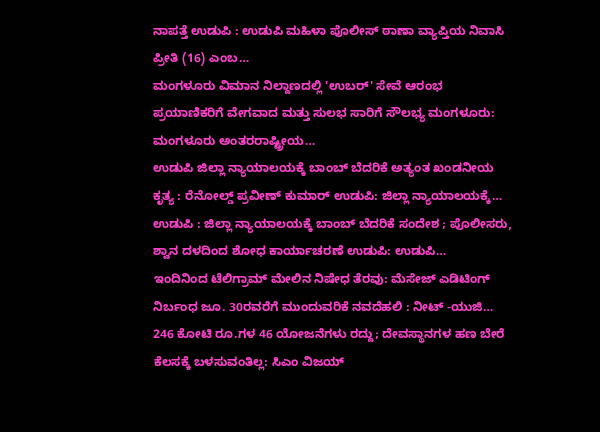ನಾಪತ್ತೆ ಉಡುಪಿ : ಉಡುಪಿ ಮಹಿಳಾ ಪೊಲೀಸ್ ಠಾಣಾ ವ್ಯಾಪ್ತಿಯ ನಿವಾಸಿ ಪ್ರೀತಿ (16) ಎಂಬ…
ಮಂಗಳೂರು ವಿಮಾನ ನಿಲ್ದಾಣದಲ್ಲಿ 'ಉಬರ್' ಸೇವೆ ಆರಂಭ ಪ್ರಯಾಣಿಕರಿಗೆ ವೇಗವಾದ ಮತ್ತು ಸುಲಭ ಸಾರಿಗೆ ಸೌಲಭ್ಯ ಮಂಗಳೂರು: ಮಂಗಳೂರು ಅಂತರರಾಷ್ಟ್ರೀಯ…
ಉಡುಪಿ ಜಿಲ್ಲಾ ನ್ಯಾಯಾಲಯಕ್ಕೆ ಬಾಂಬ್ ಬೆದರಿಕೆ ಅತ್ಯಂತ ಖಂಡನೀಯ ಕೃತ್ಯ : ರೆನೋಲ್ಡ್ ಪ್ರವೀಣ್ ಕುಮಾರ್ ಉಡುಪಿ: ಜಿಲ್ಲಾ ನ್ಯಾಯಾಲಯಕ್ಕೆ…
ಉಡುಪಿ : ಜಿಲ್ಲಾ ನ್ಯಾಯಾಲಯಕ್ಕೆ ಬಾಂಬ್ ಬೆದರಿಕೆ ಸಂದೇಶ ; ಪೊಲೀಸರು, ಶ್ವಾನ ದಳದಿಂದ ಶೋಧ ಕಾರ್ಯಾಚರಣೆ ಉಡುಪಿ: ಉಡುಪಿ…
ಇಂದಿನಿಂದ ಟೆಲಿಗ್ರಾಮ್ ಮೇಲಿನ ನಿಷೇಧ ತೆರವು: ಮೆಸೇಜ್ ಎಡಿಟಿಂಗ್ ನಿರ್ಬಂಧ ಜೂ. 30ರವರೆಗೆ ಮುಂದುವರಿಕೆ ನವದೆಹಲಿ : ನೀಟ್ -ಯುಜಿ…
246 ಕೋಟಿ ರೂ.ಗಳ 46 ಯೋಜನೆಗಳು ರದ್ದು; ದೇವಸ್ಥಾನಗಳ ಹಣ ಬೇರೆ ಕೆಲಸಕ್ಕೆ ಬಳಸುವಂತಿಲ್ಲ: ಸಿಎಂ ವಿಜಯ್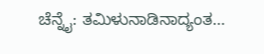ಚೆನ್ನೈ: ತಮಿಳುನಾಡಿನಾದ್ಯಂತ…